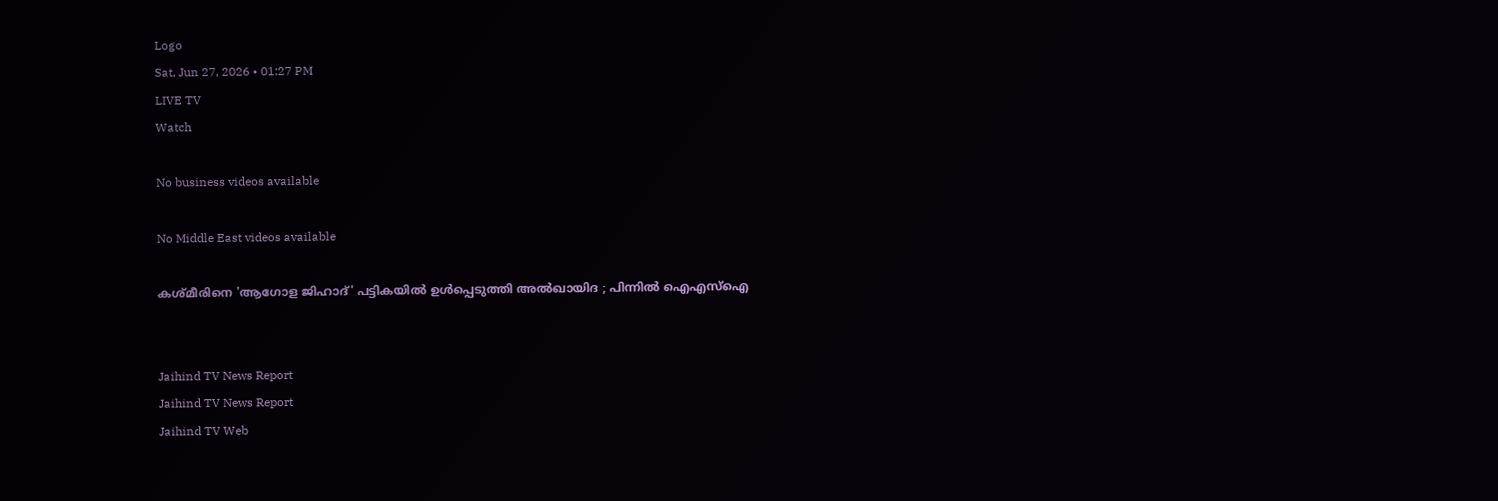Logo
Sat, Jun 27, 2026 • 01:27 PM
LIVE TV
Watch

No business videos available

No Middle East videos available

കശ്മീരിനെ 'ആഗോള ജിഹാദ്' പട്ടികയില്‍ ഉള്‍പ്പെടുത്തി അല്‍ഖായിദ ; പിന്നില്‍ ഐഎസ്ഐ


Jaihind TV News Report
Jaihind TV News Report
Jaihind TV Web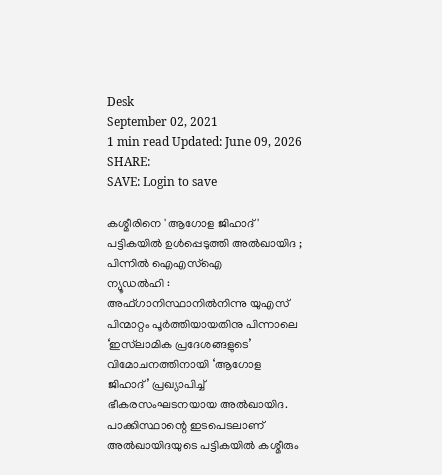Desk
September 02, 2021
1 min read Updated: June 09, 2026
SHARE:
SAVE: Login to save

കശ്മീരിനെ 'ആഗോള ജിഹാദ്' പട്ടികയില്‍ ഉള്‍പ്പെടുത്തി അല്‍ഖായിദ ; പിന്നില്‍ ഐഎസ്ഐ
ന്യൂഡൽഹി : അഫ്ഗാനിസ്ഥാനിൽനിന്നു യുഎസ് പിന്മാറ്റം പൂർത്തിയായതിനു പിന്നാലെ ‘ഇസ്‌ലാമിക പ്രദേശങ്ങളുടെ’ വിമോചനത്തിനായി ‘ആഗോള ജിഹാദ്’ പ്രഖ്യാപിച്ച് ഭീകരസംഘടനയായ അൽഖായിദ. പാക്കിസ്ഥാന്റെ ഇടപെടലാണ് അൽഖായിദയുടെ പട്ടികയിൽ കശ്മീരും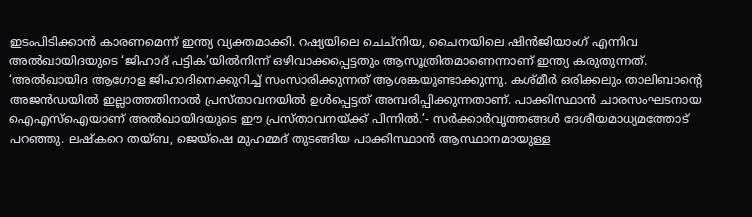ഇടംപിടിക്കാൻ കാരണമെന്ന് ഇന്ത്യ വ്യക്തമാക്കി. റഷ്യയിലെ ചെച്നിയ, ചൈനയിലെ ഷിൻജിയാംഗ് എന്നിവ അൽഖായിദയുടെ ‘ജിഹാദ് പട്ടിക’യിൽനിന്ന് ഒഴിവാക്കപ്പെട്ടതും ആസൂത്രിതമാണെന്നാണ് ഇന്ത്യ കരുതുന്നത്. ‘അൽഖായിദ ആഗോള ജിഹാദിനെക്കുറിച്ച് സംസാരിക്കുന്നത് ആശങ്കയുണ്ടാക്കുന്നു. കശ്മീർ ഒരിക്കലും താലിബാന്‍റെ അജൻഡയിൽ ഇല്ലാത്തതിനാൽ പ്രസ്താവനയിൽ ഉൾപ്പെട്ടത് അമ്പരിപ്പിക്കുന്നതാണ്. പാക്കിസ്ഥാൻ ചാരസംഘടനായ ഐഎസ്ഐയാണ് അൽഖായിദയുടെ ഈ പ്രസ്താവനയ്ക്ക് പിന്നിൽ.’- സർക്കാർവൃത്തങ്ങൾ ദേശീയമാധ്യമത്തോട് പറഞ്ഞു. ലഷ്‌കറെ തയ്ബ, ജെയ്ഷെ മുഹമ്മദ് തുടങ്ങിയ പാക്കിസ്ഥാൻ ആസ്ഥാനമായുള്ള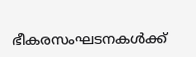ഭീകരസംഘടനകൾക്ക്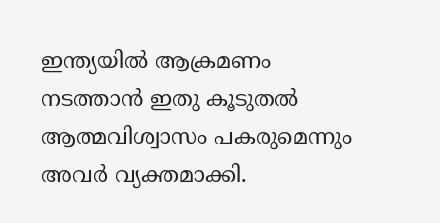ഇന്ത്യയിൽ ആക്രമണം നടത്താൻ ഇതു കൂടുതൽ ആത്മവിശ്വാസം പകരുമെന്നും അവർ വ്യക്തമാക്കി.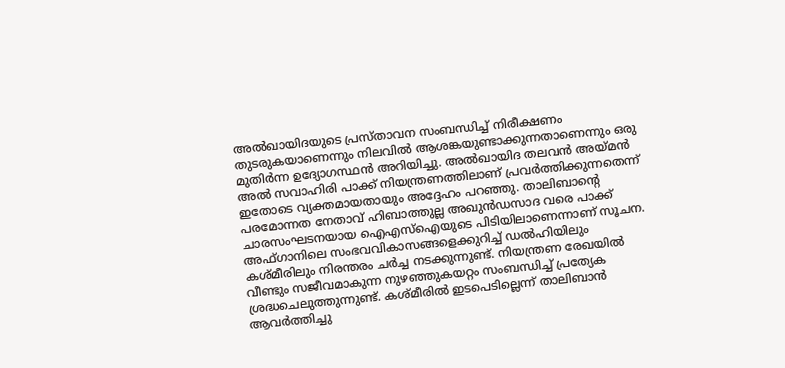അൽഖായിദയുടെ പ്രസ്താവന സംബന്ധിച്ച് നിരീക്ഷണം തുടരുകയാണെന്നും നിലവിൽ ആശങ്കയുണ്ടാക്കുന്നതാണെന്നും ഒരു മുതിർന്ന ഉദ്യോഗസ്ഥൻ അറിയിച്ചു. അൽഖായിദ തലവൻ അയ്മൻ അൽ സവാഹിരി പാക്ക് നിയന്ത്രണത്തിലാണ് പ്രവർത്തിക്കുന്നതെന്ന് ഇതോടെ വ്യക്തമായതായും അദ്ദേഹം പറഞ്ഞു. താലിബാന്‍റെ പരമോന്നത നേതാവ് ഹിബാത്തുല്ല അഖുൻഡസാദ വരെ പാക്ക് ചാരസംഘടനയായ ഐഎസ്ഐയുടെ പിടിയിലാണെന്നാണ് സൂചന. അഫ്ഗാനിലെ സംഭവവികാസങ്ങളെക്കുറിച്ച് ഡൽഹിയിലും കശ്മീരിലും നിരന്തരം ചർച്ച നടക്കുന്നുണ്ട്. നിയന്ത്രണ രേഖയിൽ വീണ്ടും സജീവമാകുന്ന നുഴഞ്ഞുകയറ്റം സംബന്ധിച്ച് പ്രത്യേക ശ്രദ്ധചെലുത്തുന്നുണ്ട്. കശ്മീരിൽ ഇടപെടില്ലെന്ന് താലിബാൻ ആവർത്തിച്ചു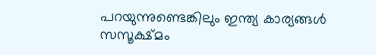പറയുന്നുണ്ടെങ്കിലും ഇന്ത്യ കാര്യങ്ങൾ സസൂക്ഷ്മം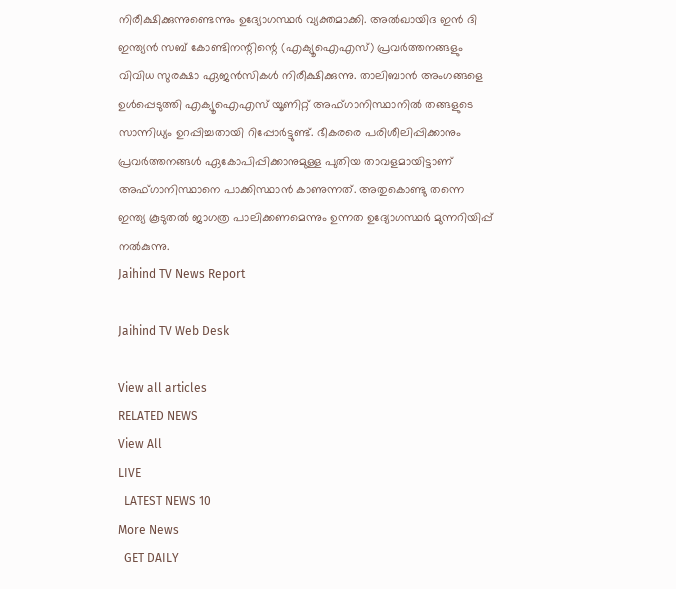നിരീക്ഷിക്കുന്നുണ്ടെന്നും ഉദ്യോഗസ്ഥര്‍ വ്യക്തമാക്കി. അൽഖായിദ ഇൻ ദി ഇന്ത്യൻ സബ് കോണ്ടിനന്റിന്റെ (എക്യൂഐഎസ്) പ്രവർത്തനങ്ങളും വിവിധ സുരക്ഷാ ഏജൻസികൾ നിരീക്ഷിക്കുന്നു. താലിബാൻ അംഗങ്ങളെ ഉൾപ്പെടുത്തി എക്യൂഐഎസ് യൂണിറ്റ് അഫ്ഗാനിസ്ഥാനിൽ തങ്ങളുടെ സാന്നിധ്യം ഉറപ്പിച്ചതായി റിപ്പോർട്ടുണ്ട്. ഭീകരരെ പരിശീലിപ്പിക്കാനും പ്രവർത്തനങ്ങൾ ഏകോപിപ്പിക്കാനുമുള്ള പുതിയ താവളമായിട്ടാണ് അഫ്ഗാനിസ്ഥാനെ പാക്കിസ്ഥാൻ കാണുന്നത്. അതുകൊണ്ടു തന്നെ ഇന്ത്യ കൂടുതൽ ജാഗത്ര പാലിക്കണമെന്നും ഉന്നത ഉദ്യോഗസ്ഥർ മുന്നറിയിപ്പ് നൽകുന്നു.
Jaihind TV News Report

Jaihind TV Web Desk

View all articles
RELATED NEWS
View All
LIVE
  LATEST NEWS 10
More News
  GET DAILY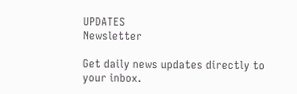UPDATES
Newsletter

Get daily news updates directly to your inbox.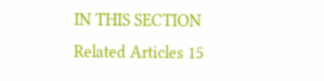IN THIS SECTION
Related Articles 15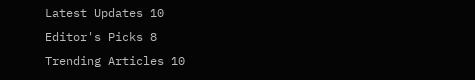Latest Updates 10
Editor's Picks 8
Trending Articles 10